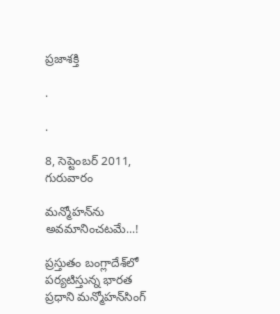ప్రజాశక్తి

.

.

8, సెప్టెంబర్ 2011, గురువారం

మన్మోహన్‌ను అవమానించటమే...!

ప్రస్తుతం బంగ్లాదేశ్‌లో పర్యటిస్తున్న భారత ప్రధాని మన్మోహన్‌సింగ్‌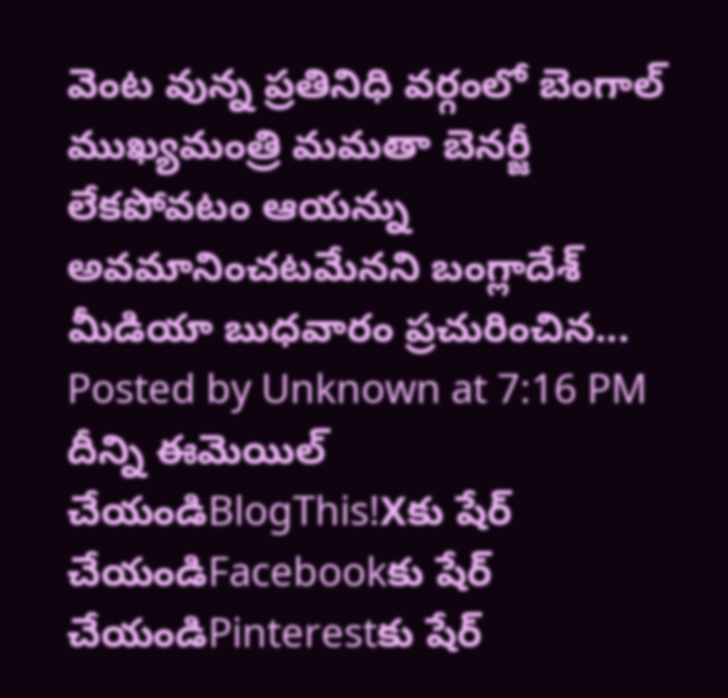వెంట వున్న ప్రతినిధి వర్గంలో బెంగాల్‌ ముఖ్యమంత్రి మమతా బెనర్జీ లేకపోవటం ఆయన్ను అవమానించటమేనని బంగ్లాదేశ్‌ మీడియా బుధవారం ప్రచురించిన...
Posted by Unknown at 7:16 PM
దీన్ని ఈమెయిల్‌ చేయండిBlogThis!Xకు షేర్ చేయండిFacebookకు షేర్ చేయండిPinterestకు షేర్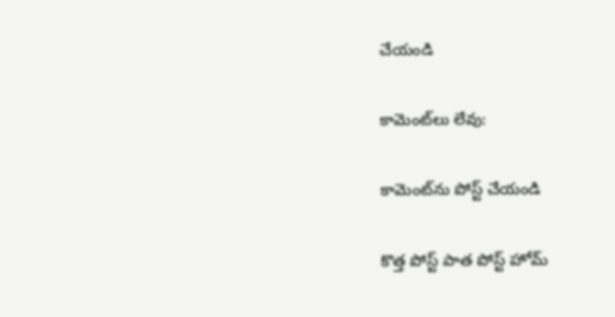చేయండి

కామెంట్‌లు లేవు:

కామెంట్‌ను పోస్ట్ చేయండి

కొత్త పోస్ట్ పాత పోస్ట్ హోమ్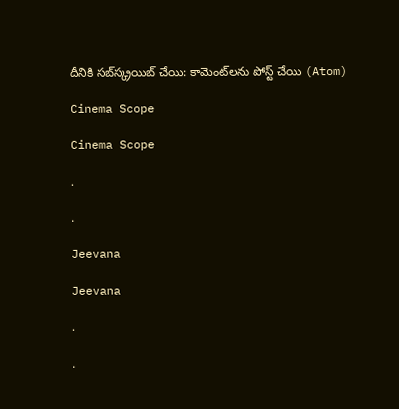దీనికి సబ్‌స్క్రయిబ్ చేయి: కామెంట్‌లను పోస్ట్ చేయి (Atom)

Cinema Scope

Cinema Scope

.

.

Jeevana

Jeevana

.

.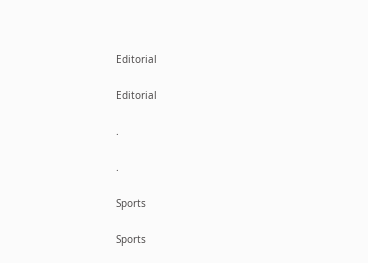Editorial

Editorial

.

.

Sports

Sports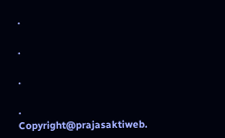.

.

.

.
Copyright@prajasaktiweb.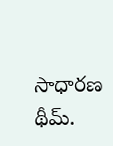సాధారణ థీమ్.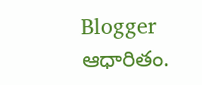Blogger ఆధారితం.